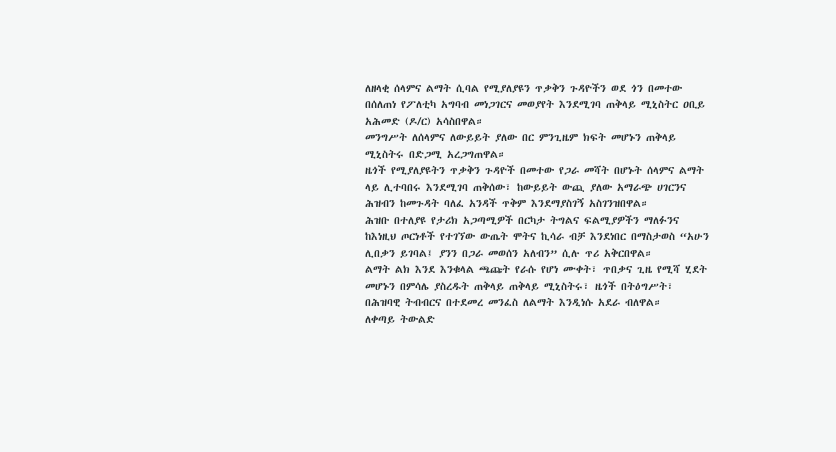ለዘላቂ ሰላምና ልማት ሲባል የሚያለያዩን ጥቃቅን ጉዳዮችን ወደ ጎን በመተው በሰለጠነ የፖለቲካ አግባብ መነጋገርና መወያየት እንደሚገባ ጠቅላይ ሚኒስትር ዐቢይ አሕመድ (ዶ/ር) አሳስበዋል።
መንግሥት ለሰላምና ለውይይት ያለው በር ምንጊዜም ክፍት መሆኑን ጠቅላይ ሚኒስትሩ በድጋሚ አረጋግጠዋል።
ዜጎች የሚያለያዩትን ጥቃቅን ጉዳዮች በመተው የጋራ መሻት በሆኑት ሰላምና ልማት ላይ ሊተባበሩ እንደሚገባ ጠቅሰው፣ ከውይይት ውጪ ያለው አማራጭ ሀገርንና ሕዝብን ከመጉዳት ባለፈ አንዳች ጥቅም እንደማያስገኝ አስገንዝበዋል።
ሕዝቡ በተለያዩ የታሪክ አጋጣሚዎች በርካታ ትግልና ፍልሚያዎችን ማለፉንና ከእነዚህ ጦርነቶች የተገኘው ውጤት ሞትና ኪሳራ ብቻ እንደነበር በማስታወስ “አሁን ሊበቃን ይገባል፤ ያንን በጋራ መወሰን አለብን” ሲሉ ጥሪ አቅርበዋል።
ልማት ልክ እንደ እንቁላል ጫጩት የራሱ የሆነ ሙቀት፣ ጥበቃና ጊዜ የሚሻ ሂደት መሆኑን በምሳሌ ያስረዱት ጠቅላይ ጠቅላይ ሚኒስትሩ፣ ዜጎች በትዕግሥት፣ በሕዝባዊ ትብብርና በተደመረ መንፈስ ለልማት እንዲነሱ አደራ ብለዋል።
ለቀጣይ ትውልድ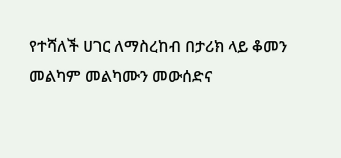የተሻለች ሀገር ለማስረከብ በታሪክ ላይ ቆመን መልካም መልካሙን መውሰድና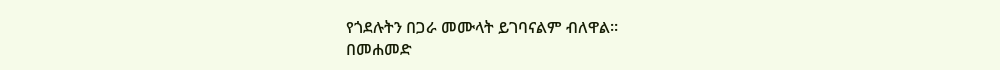የጎደሉትን በጋራ መሙላት ይገባናልም ብለዋል።
በመሐመድ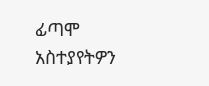ፊጣሞ
አስተያየትዎን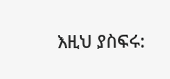እዚህ ያስፍሩ: